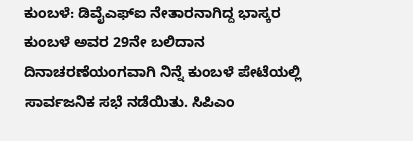ಕುಂಬಳೆ: ಡಿವೈಎಫ್ಐ ನೇತಾರನಾಗಿದ್ದ ಭಾಸ್ಕರ ಕುಂಬಳೆ ಅವರ 29ನೇ ಬಲಿದಾನ ದಿನಾಚರಣೆಯಂಗವಾಗಿ ನಿನ್ನೆ ಕುಂಬಳೆ ಪೇಟೆಯಲ್ಲಿ ಸಾರ್ವಜನಿಕ ಸಭೆ ನಡೆಯಿತು. ಸಿಪಿಎಂ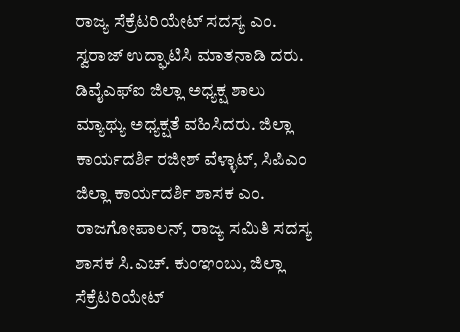ರಾಜ್ಯ ಸೆಕ್ರೆಟರಿಯೇಟ್ ಸದಸ್ಯ ಎಂ. ಸ್ವರಾಜ್ ಉದ್ಘಾಟಿಸಿ ಮಾತನಾಡಿ ದರು. ಡಿವೈಎಫ್ಐ ಜಿಲ್ಲಾ ಅಧ್ಯಕ್ಷ ಶಾಲು ಮ್ಯಾಥ್ಯು ಅಧ್ಯಕ್ಷತೆ ವಹಿಸಿದರು. ಜಿಲ್ಲಾ ಕಾರ್ಯದರ್ಶಿ ರಜೀಶ್ ವೆಳ್ಳಾಟ್, ಸಿಪಿಎಂ ಜಿಲ್ಲಾ ಕಾರ್ಯದರ್ಶಿ ಶಾಸಕ ಎಂ. ರಾಜಗೋಪಾಲನ್, ರಾಜ್ಯ ಸಮಿತಿ ಸದಸ್ಯ ಶಾಸಕ ಸಿ.ಎಚ್. ಕುಂಞಂಬು, ಜಿಲ್ಲಾ ಸೆಕ್ರೆಟರಿಯೇಟ್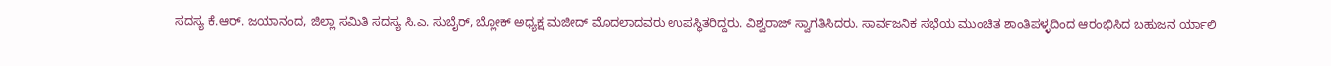ಸದಸ್ಯ ಕೆ.ಆರ್. ಜಯಾನಂದ, ಜಿಲ್ಲಾ ಸಮಿತಿ ಸದಸ್ಯ ಸಿ.ಎ. ಸುಬೈರ್, ಬ್ಲೋಕ್ ಅಧ್ಯಕ್ಷ ಮಜೀದ್ ಮೊದಲಾದವರು ಉಪಸ್ಥಿತರಿದ್ದರು. ವಿಶ್ವರಾಜ್ ಸ್ವಾಗತಿಸಿದರು. ಸಾರ್ವಜನಿಕ ಸಭೆಯ ಮುಂಚಿತ ಶಾಂತಿಪಳ್ಳದಿಂದ ಆರಂಭಿಸಿದ ಬಹುಜನ ರ್ಯಾಲಿ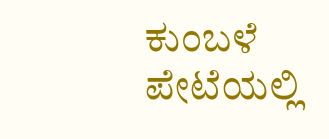ಕುಂಬಳೆ ಪೇಟೆಯಲ್ಲಿ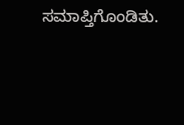ಸಮಾಪ್ತಿಗೊಂಡಿತು.